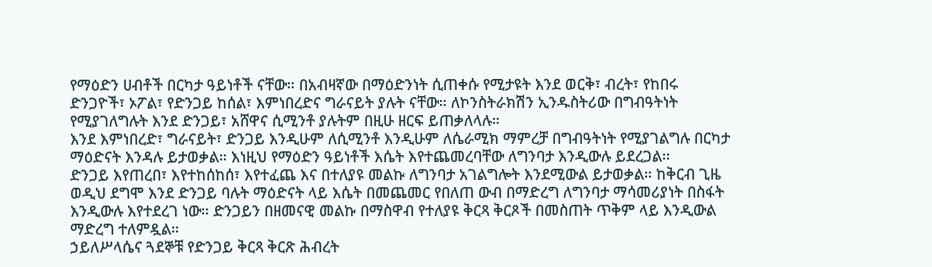የማዕድን ሀብቶች በርካታ ዓይነቶች ናቸው። በአብዛኛው በማዕድንነት ሲጠቀሱ የሚታዩት እንደ ወርቅ፣ ብረት፣ የከበሩ ድንጋዮች፣ ኦፖል፣ የድንጋይ ከሰል፣ እምነበረድና ግራናይት ያሉት ናቸው። ለኮንስትራክሽን ኢንዱስትሪው በግብዓትነት የሚያገለግሉት እንደ ድንጋይ፣ አሸዋና ሲሚንቶ ያሉትም በዚሁ ዘርፍ ይጠቃለላሉ።
እንደ እምነበረድ፣ ግራናይት፣ ድንጋይ እንዲሁም ለሲሚንቶ እንዲሁም ለሴራሚክ ማምረቻ በግብዓትነት የሚያገልግሉ በርካታ ማዕድናት እንዳሉ ይታወቃል። እነዚህ የማዕድን ዓይነቶች እሴት እየተጨመረባቸው ለግንባታ እንዲውሉ ይደረጋል፡፡
ድንጋይ እየጠረበ፣ እየተከሰከሰ፣ እየተፈጨ እና በተለያዩ መልኩ ለግንባታ አገልግሎት እንደሚውል ይታወቃል። ከቅርብ ጊዜ ወዲህ ደግሞ እንደ ድንጋይ ባሉት ማዕድናት ላይ እሴት በመጨመር የበለጠ ውብ በማድረግ ለግንባታ ማሳመሪያነት በስፋት እንዲውሉ እየተደረገ ነው። ድንጋይን በዘመናዊ መልኩ በማስዋብ የተለያዩ ቅርጻ ቅርጾች በመስጠት ጥቅም ላይ እንዲውል ማድረግ ተለምዷል።
ኃይለሥላሴና ጓደኞቹ የድንጋይ ቅርጻ ቅርጽ ሕብረት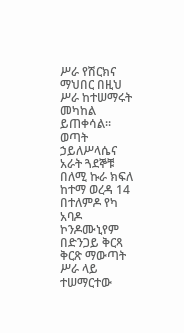ሥራ የሽርክና ማህበር በዚህ ሥራ ከተሠማሩት መካከል ይጠቀሳል። ወጣት ኃይለሥላሴና አራት ጓደኞቹ በለሚ ኩራ ክፍለ ከተማ ወረዳ 14 በተለምዶ የካ አባዶ ኮንዶሙኒየም በድንጋይ ቅርጻ ቅርጽ ማውጣት ሥራ ላይ ተሠማርተው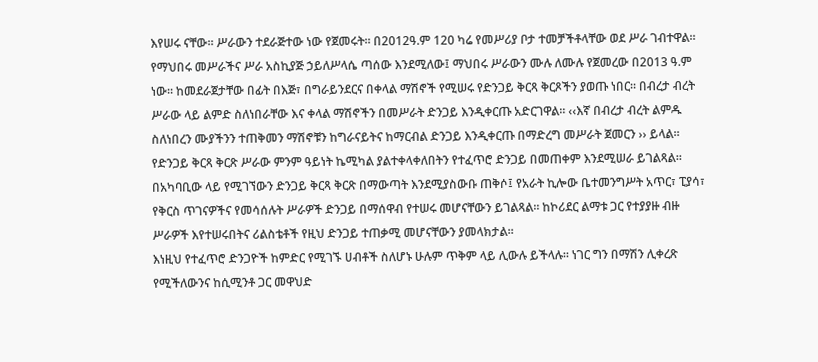እየሠሩ ናቸው። ሥራውን ተደራጅተው ነው የጀመሩት። በ2012ዓ.ም 120 ካሬ የመሥሪያ ቦታ ተመቻችቶላቸው ወደ ሥራ ገብተዋል።
የማህበሩ መሥራችና ሥራ አስኪያጅ ኃይለሥላሴ ጣሰው እንደሚለው፤ ማህበሩ ሥራውን ሙሉ ለሙሉ የጀመረው በ2013 ዓ.ም ነው። ከመደራጀታቸው በፊት በእጅ፣ በግራይንደርና በቀላል ማሽኖች የሚሠሩ የድንጋይ ቅርጻ ቅርጾችን ያወጡ ነበር። በብረታ ብረት ሥራው ላይ ልምድ ስለነበራቸው እና ቀላል ማሽኖችን በመሥራት ድንጋይ እንዲቀርጡ አድርገዋል። ‹‹እኛ በብረታ ብረት ልምዱ ስለነበረን ሙያችንን ተጠቅመን ማሽኖቹን ከግራናይትና ከማርብል ድንጋይ እንዲቀርጡ በማድረግ መሥራት ጀመርን ›› ይላል፡፡
የድንጋይ ቅርጻ ቅርጽ ሥራው ምንም ዓይነት ኬሚካል ያልተቀላቀለበትን የተፈጥሮ ድንጋይ በመጠቀም እንደሚሠራ ይገልጻል። በአካባቢው ላይ የሚገኘውን ድንጋይ ቅርጻ ቅርጽ በማውጣት እንደሚያስውቡ ጠቅሶ፤ የአራት ኪሎው ቤተመንግሥት አጥር፣ ፒያሳ፣ የቅርስ ጥገናዎችና የመሳሰሉት ሥራዎች ድንጋይ በማሰዋብ የተሠሩ መሆናቸውን ይገልጻል። ከኮሪደር ልማቱ ጋር የተያያዙ ብዙ ሥራዎች እየተሠሩበትና ሪልስቴቶች የዚህ ድንጋይ ተጠቃሚ መሆናቸውን ያመላክታል፡፡
እነዚህ የተፈጥሮ ድንጋዮች ከምድር የሚገኙ ሀብቶች ስለሆኑ ሁሉም ጥቅም ላይ ሊውሉ ይችላሉ። ነገር ግን በማሽን ሊቀረጽ የሚችለውንና ከሲሚንቶ ጋር መዋህድ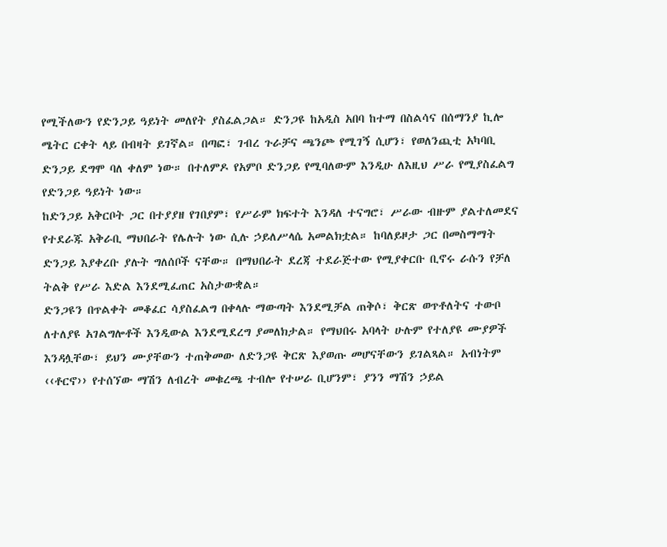የሚችለውን የድንጋይ ዓይነት መለየት ያስፈልጋል። ድንጋዩ ከአዲስ አበባ ከተማ በስልሳና በሰማንያ ኪሎ ሜትር ርቀት ላይ በብዛት ይገኛል። በጣፎ፣ ገብረ ጉራቻና ጫንጮ የሚገኝ ሲሆን፣ የወለንጪቲ አካባቢ ድንጋይ ደግሞ ባለ ቀለም ነው። በተለምዶ የአምቦ ድንጋይ የሚባለውም እንዲሁ ለእዚህ ሥራ የሚያስፈልግ የድንጋይ ዓይነት ነው።
ከድንጋይ አቅርቦት ጋር በተያያዘ የገበያም፣ የሥራም ክፍተት እንዳለ ተናግሮ፣ ሥራው ብዙም ያልተለመደና የተደራጁ አቅራቢ ማህበራት የሌሉት ነው ሲሉ ኃይለሥላሴ አመልክቷል። ከባለይዞታ ጋር በመስማማት ድንጋይ እያቀረቡ ያሉት ግለሰቦች ናቸው። በማህበራት ደረጃ ተደራጅተው የሚያቀርቡ ቢኖሩ ራሱን የቻለ ትልቅ የሥራ እድል እንደሚፈጠር አስታውቋል።
ድንጋዩን በጥልቀት መቆፈር ሳያስፈልግ በቀላሉ ማውጣት እንደሚቻል ጠቅሶ፣ ቅርጽ ወጥቶለትና ተውቦ ለተለያዩ አገልግሎቶች እንዲውል እንደሚደረግ ያመለክታል። የማህበሩ አባላት ሁሉም የተለያዩ ሙያዎች እንዳሏቸው፣ ይህን ሙያቸውን ተጠቅመው ለድንጋዩ ቅርጽ እያወጡ መሆናቸውን ይገልጻል። አብነትም ‹‹ቶርኖ›› የተሰኘው ማሽን ለብረት መቁረጫ ተብሎ የተሠራ ቢሆንም፣ ያንን ማሽን ኃይል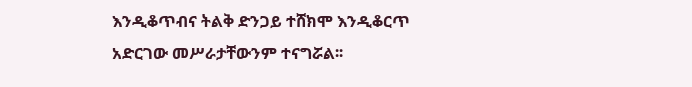እንዲቆጥብና ትልቅ ድንጋይ ተሸክሞ እንዲቆርጥ አድርገው መሥራታቸውንም ተናግሯል፡፡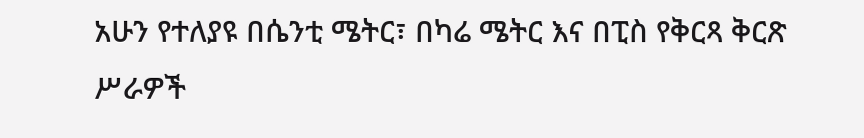አሁን የተለያዩ በሴንቲ ሜትር፣ በካሬ ሜትር እና በፒስ የቅርጻ ቅርጽ ሥራዎች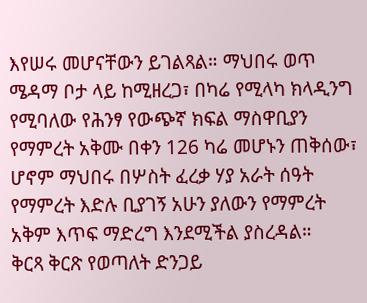እየሠሩ መሆናቸውን ይገልጻል። ማህበሩ ወጥ ሜዳማ ቦታ ላይ ከሚዘረጋ፣ በካሬ የሚላካ ክላዲንግ የሚባለው የሕንፃ የውጭኛ ክፍል ማስዋቢያን የማምረት አቅሙ በቀን 126 ካሬ መሆኑን ጠቅሰው፣ ሆኖም ማህበሩ በሦስት ፈረቃ ሃያ አራት ሰዓት የማምረት እድሉ ቢያገኝ አሁን ያለውን የማምረት አቅም እጥፍ ማድረግ እንደሚችል ያስረዳል።
ቅርጻ ቅርጽ የወጣለት ድንጋይ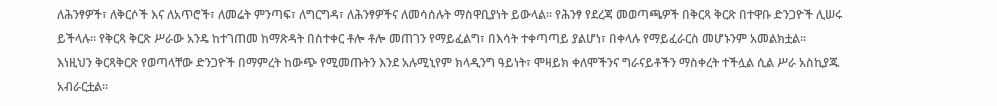ለሕንፃዎች፣ ለቅርሶች እና ለአጥሮች፣ ለመሬት ምንጣፍ፣ ለግርግዳ፣ ለሕንፃዎችና ለመሳሰሉት ማስዋቢያነት ይውላል። የሕንፃ የደረጃ መወጣጫዎች በቅርጻ ቅርጽ በተዋቡ ድንጋዮች ሊሠሩ ይችላሉ። የቅርጻ ቅርጽ ሥራው አንዴ ከተገጠመ ከማጽዳት በስተቀር ቶሎ ቶሎ መጠገን የማይፈልግ፣ በእሳት ተቀጣጣይ ያልሆነ፣ በቀላሉ የማይፈራርስ መሆኑንም አመልክቷል።
እነዚህን ቅርጻቅርጽ የወጣላቸው ድንጋዮች በማምረት ከውጭ የሚመጡትን እንደ አሉሚኒየም ክላዲንግ ዓይነት፣ ሞዛይክ ቀለሞችንና ግራናይቶችን ማስቀረት ተችሏል ሲል ሥራ አስኪያጁ አብራርቷል፡፡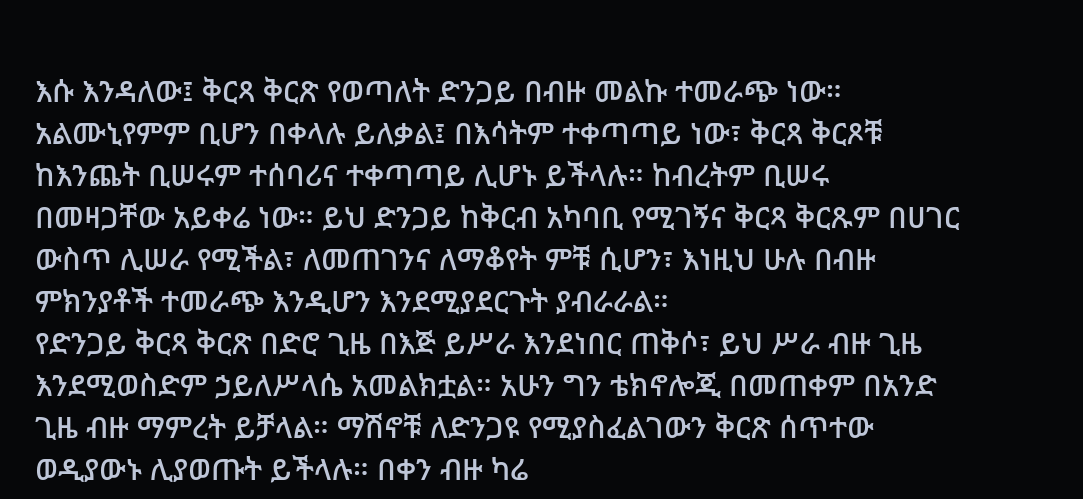እሱ እንዳለው፤ ቅርጻ ቅርጽ የወጣለት ድንጋይ በብዙ መልኩ ተመራጭ ነው። አልሙኒየምም ቢሆን በቀላሉ ይለቃል፤ በእሳትም ተቀጣጣይ ነው፣ ቅርጻ ቅርጾቹ ከእንጨት ቢሠሩም ተሰባሪና ተቀጣጣይ ሊሆኑ ይችላሉ። ከብረትም ቢሠሩ በመዛጋቸው አይቀሬ ነው። ይህ ድንጋይ ከቅርብ አካባቢ የሚገኝና ቅርጻ ቅርጹም በሀገር ውስጥ ሊሠራ የሚችል፣ ለመጠገንና ለማቆየት ምቹ ሲሆን፣ እነዚህ ሁሉ በብዙ ምክንያቶች ተመራጭ እንዲሆን እንደሚያደርጉት ያብራራል።
የድንጋይ ቅርጻ ቅርጽ በድሮ ጊዜ በእጅ ይሥራ እንደነበር ጠቅሶ፣ ይህ ሥራ ብዙ ጊዜ እንደሚወስድም ኃይለሥላሴ አመልክቷል። አሁን ግን ቴክኖሎጂ በመጠቀም በአንድ ጊዜ ብዙ ማምረት ይቻላል። ማሽኖቹ ለድንጋዩ የሚያስፈልገውን ቅርጽ ሰጥተው ወዲያውኑ ሊያወጡት ይችላሉ። በቀን ብዙ ካሬ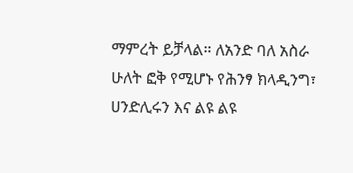ማምረት ይቻላል። ለአንድ ባለ አስራ ሁለት ፎቅ የሚሆኑ የሕንፃ ክላዲንግ፣ ሀንድሊሩን እና ልዩ ልዩ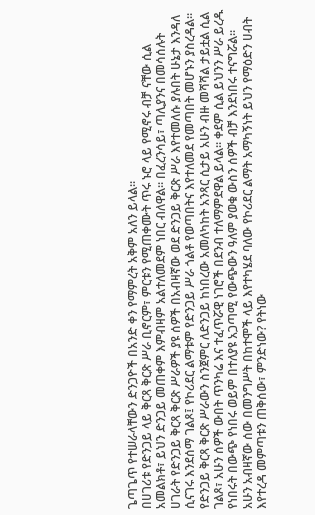ጌጣጌጥ የተሠራላቸውን ድንጋዮች በአንድ ቀን የማምረት አቅም አለን ይላል፡፡
በሀገሪቱ የድንጋይ ላይ ቅርጻ ቅርጽ ሥራ ቢኖርም፣ ምርቱን የሚጠቀሙት ጥሩ ኑሮ ላይ የሚኖሩ ብቻ ናቸው ሲል አመልክቶ፣ ይህን ድንጋይ መጠቀም እምብዛም አልተለመደም ነበር ብለዋል። በፈረንሳይ፣ ጣሊያንና በመሳሰሉት ሀገራት የድንጋይ ቅርጻ ቅርጽ ሥራዎች ያዩ ሰዎች በአብዛኛው ወደ ድንጋይ ቅርጽ ሥራ እየተመለሱ ያሉበት ሁኔታ እንዳለ ሲናገሩ እንደሰማ ገልጾ፤ የኮሪደር ልማቱም የድንጋይ ሥራ ጎልቶ የወጣበትና እየተለመደ የመጣበት መሆኑን ያስረዳል።
የድንጋይ ቅርጻ ቅርጽ ሥራውን ስንጀምር ለድንጋይ ከነበረው አመለካከት አንጻር ሲታይ አሁን ብዙ መሻሻል ታይቷል ሲል ገልጾ፣ አሁን ሰዎች ውበት ጥንካሬ እና ተፈጥሯዊ ነገሮች በደንብ ተለማምደዋል ይላል። ቀደም ሲል ይህንን ሥራ ይረዱ የነበሩት በውጭ የነበሩ ወይም በተለያዩ አጋጣሚ የውጭውን ዓለም ያወቁ ውስን ሰዎች ብቻ እንደነበሩ ተናግሯል።
አሁን አብዛኛው ሰው በመንግሥት በከተሞች ላይ እየተካሄደ ባለው የኮሪደር ልማት አማካኝነት ይህን የማዕድን ሀብት እየተረዳ መምጣቱን ጠቅሰው፣ ምንድነው? የትነው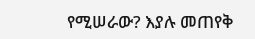የሚሠራው? እያሉ መጠየቅ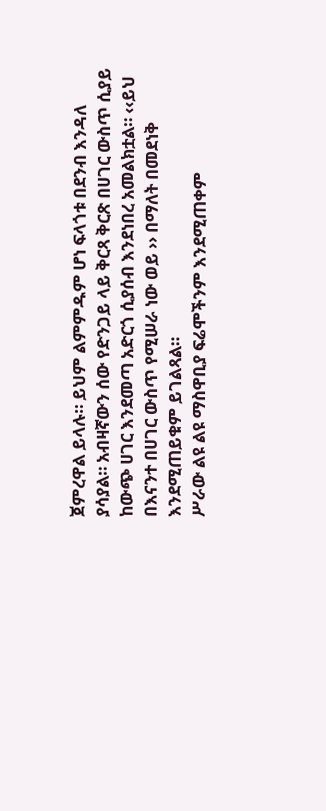ጀምረዋል ይላሉ። ይህም ልምምዱም ሆነ ፍላጎቱ በደንብ እንዳለ ያሳያል። አብዛኛውን ሰው የድንጋይ ላይ ቅርጻ ቅርጽ በሀገር ውስጥ ሲያይ ከውጭ ሀገር እንደመጣ አድርጎ ሲያሰብ እንደነበረ አመልክቷል። ‹‹ይህ በእናንተ በሀገር ውስጥ የሚሠራ ነው ወይ ›› በማለት በመደነቅ እንደሚጠይቁም ይገልጻል።
ሥራው ልዩ ልዩ ማስዋቢያ ፍሬሞችንም እንደሚጠቀም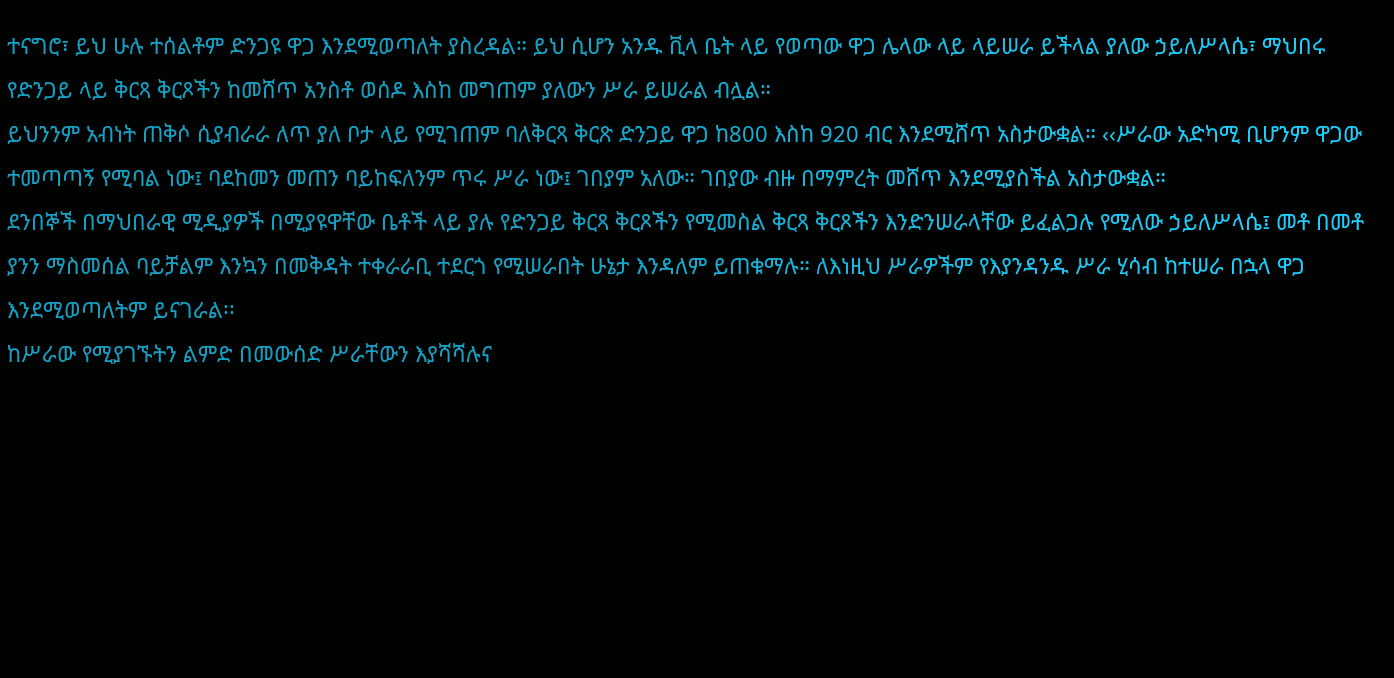ተናግሮ፣ ይህ ሁሉ ተሰልቶም ድንጋዩ ዋጋ እንደሚወጣለት ያስረዳል። ይህ ሲሆን አንዱ ቪላ ቤት ላይ የወጣው ዋጋ ሌላው ላይ ላይሠራ ይችላል ያለው ኃይለሥላሴ፣ ማህበሩ የድንጋይ ላይ ቅርጻ ቅርጾችን ከመሸጥ አንስቶ ወሰዶ እስከ መግጠም ያለውን ሥራ ይሠራል ብሏል።
ይህንንም አብነት ጠቅሶ ሲያብራራ ለጥ ያለ ቦታ ላይ የሚገጠም ባለቅርጻ ቅርጽ ድንጋይ ዋጋ ከ800 እስከ 920 ብር እንደሚሸጥ አስታውቋል። ‹‹ሥራው አድካሚ ቢሆንም ዋጋው ተመጣጣኝ የሚባል ነው፤ ባደከመን መጠን ባይከፍለንም ጥሩ ሥራ ነው፤ ገበያም አለው። ገበያው ብዙ በማምረት መሸጥ እንደሚያስችል አስታውቋል።
ደንበኞች በማህበራዊ ሚዲያዎች በሚያዩዋቸው ቤቶች ላይ ያሉ የድንጋይ ቅርጻ ቅርጾችን የሚመስል ቅርጻ ቅርጾችን እንድንሠራላቸው ይፈልጋሉ የሚለው ኃይለሥላሴ፤ መቶ በመቶ ያንን ማስመሰል ባይቻልም እንኳን በመቅዳት ተቀራራቢ ተደርጎ የሚሠራበት ሁኔታ እንዳለም ይጠቁማሉ። ለእነዚህ ሥራዎችም የእያንዳንዱ ሥራ ሂሳብ ከተሠራ በኋላ ዋጋ እንደሚወጣለትም ይናገራል፡፡
ከሥራው የሚያገኙትን ልምድ በመውሰድ ሥራቸውን እያሻሻሉና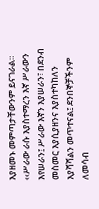እያዘመኑ መምጣታቸውንም ይናገራል። ‹‹ሥራው ራሱ እያስተማረን እኛ ሥራውን እየሠራን፤ ሥራው እኛን እያሠራን፣ በደንብ መስመር እያሲያዘንና እያስተካከለን እያሻሻልን መጥተናል፤ ደንበኞቻችንም ለመሳብ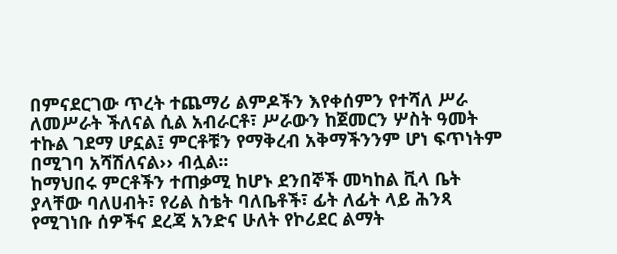በምናደርገው ጥረት ተጨማሪ ልምዶችን እየቀሰምን የተሻለ ሥራ ለመሥራት ችለናል ሲል አብራርቶ፣ ሥራውን ከጀመርን ሦስት ዓመት ተኩል ገደማ ሆኗል፤ ምርቶቹን የማቅረብ አቅማችንንም ሆነ ፍጥነትም በሚገባ አሻሽለናል›› ብሏል፡፡
ከማህበሩ ምርቶችን ተጠቃሚ ከሆኑ ደንበኞች መካከል ቪላ ቤት ያላቸው ባለሀብት፣ የሪል ስቴት ባለቤቶች፣ ፊት ለፊት ላይ ሕንጻ የሚገነቡ ሰዎችና ደረጃ አንድና ሁለት የኮሪደር ልማት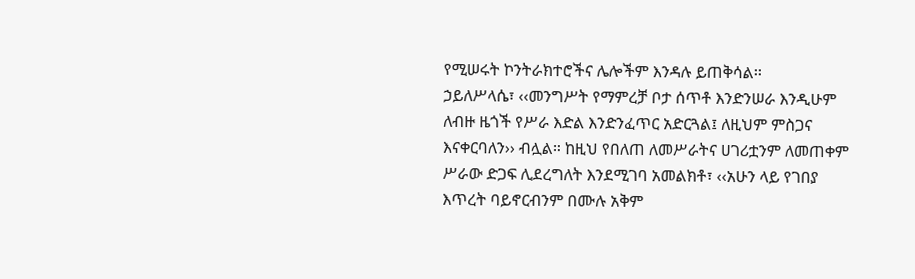የሚሠሩት ኮንትራክተሮችና ሌሎችም እንዳሉ ይጠቅሳል፡፡
ኃይለሥላሴ፣ ‹‹መንግሥት የማምረቻ ቦታ ሰጥቶ እንድንሠራ እንዲሁም ለብዙ ዜጎች የሥራ እድል እንድንፈጥር አድርጓል፤ ለዚህም ምስጋና እናቀርባለን›› ብሏል። ከዚህ የበለጠ ለመሥራትና ሀገሪቷንም ለመጠቀም ሥራው ድጋፍ ሊደረግለት እንደሚገባ አመልክቶ፣ ‹‹አሁን ላይ የገበያ እጥረት ባይኖርብንም በሙሉ አቅም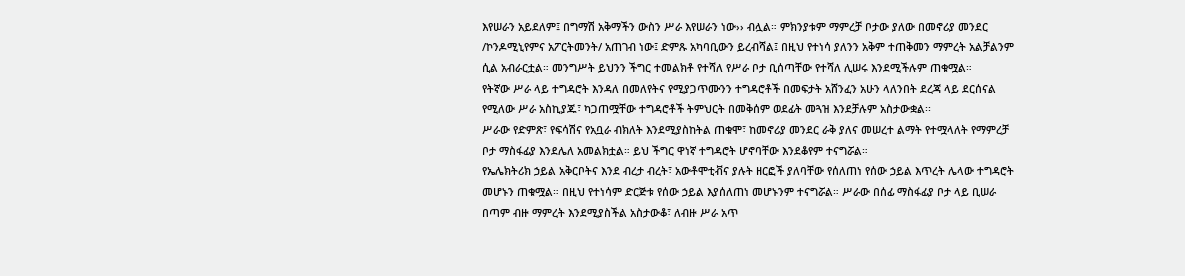እየሠራን አይደለም፤ በግማሽ አቅማችን ውስን ሥራ እየሠራን ነው›› ብሏል። ምክንያቱም ማምረቻ ቦታው ያለው በመኖሪያ መንደር /ኮንዶሚኒየምና አፖርትመንት/ አጠገብ ነው፤ ድምጹ አካባቢውን ይረብሻል፤ በዚህ የተነሳ ያለንን አቅም ተጠቅመን ማምረት አልቻልንም ሲል አብራርቷል። መንግሥት ይህንን ችግር ተመልክቶ የተሻለ የሥራ ቦታ ቢሰጣቸው የተሻለ ሊሠሩ እንደሚችሉም ጠቁሟል።
የትኛው ሥራ ላይ ተግዳሮት እንዳለ በመለየትና የሚያጋጥሙንን ተግዳሮቶች በመፍታት አሸንፈን አሁን ላለንበት ደረጃ ላይ ደርሰናል የሚለው ሥራ አስኪያጁ፣ ካጋጠሟቸው ተግዳሮቶች ትምህርት በመቅሰም ወደፊት መጓዝ እንደቻሉም አስታውቋል፡፡
ሥራው የድምጽ፣ የፍሳሽና የአቧራ ብክለት እንደሚያስከትል ጠቁሞ፣ ከመኖሪያ መንደር ራቅ ያለና መሠረተ ልማት የተሟላለት የማምረቻ ቦታ ማስፋፊያ እንደሌለ አመልክቷል። ይህ ችግር ዋነኛ ተግዳሮት ሆኖባቸው እንደቆየም ተናግሯል።
የኤሌክትሪክ ኃይል አቅርቦትና እንደ ብረታ ብረት፣ አውቶሞቲቭና ያሉት ዘርፎች ያለባቸው የሰለጠነ የሰው ኃይል እጥረት ሌላው ተግዳሮት መሆኑን ጠቁሟል። በዚህ የተነሳም ድርጅቱ የሰው ኃይል እያሰለጠነ መሆኑንም ተናግሯል። ሥራው በሰፊ ማስፋፊያ ቦታ ላይ ቢሠራ በጣም ብዙ ማምረት እንደሚያስችል አስታውቆ፣ ለብዙ ሥራ አጥ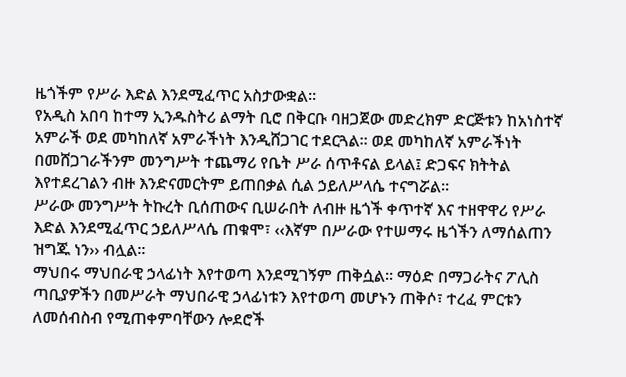ዜጎችም የሥራ እድል እንደሚፈጥር አስታውቋል።
የአዲስ አበባ ከተማ ኢንዱስትሪ ልማት ቢሮ በቅርቡ ባዘጋጀው መድረክም ድርጅቱን ከአነስተኛ አምራች ወደ መካከለኛ አምራችነት እንዲሸጋገር ተደርጓል። ወደ መካከለኛ አምራችነት በመሸጋገራችንም መንግሥት ተጨማሪ የቤት ሥራ ሰጥቶናል ይላል፤ ድጋፍና ክትትል እየተደረገልን ብዙ እንድናመርትም ይጠበቃል ሲል ኃይለሥላሴ ተናግሯል።
ሥራው መንግሥት ትኩረት ቢሰጠውና ቢሠራበት ለብዙ ዜጎች ቀጥተኛ እና ተዘዋዋሪ የሥራ እድል እንደሚፈጥር ኃይለሥላሴ ጠቁሞ፣ ‹‹እኛም በሥራው የተሠማሩ ዜጎችን ለማሰልጠን ዝግጁ ነን›› ብሏል።
ማህበሩ ማህበራዊ ኃላፊነት እየተወጣ እንደሚገኝም ጠቅሷል። ማዕድ በማጋራትና ፖሊስ ጣቢያዎችን በመሥራት ማህበራዊ ኃላፊነቱን እየተወጣ መሆኑን ጠቅሶ፣ ተረፈ ምርቱን ለመሰብስብ የሚጠቀምባቸውን ሎደሮች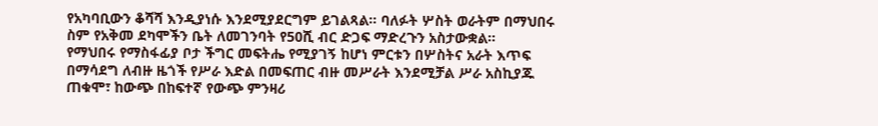የአካባቢውን ቆሻሻ እንዲያነሱ እንደሚያደርግም ይገልጻል። ባለፉት ሦስት ወራትም በማህበሩ ስም የአቅመ ደካሞችን ቤት ለመገንባት የ50ሺ ብር ድጋፍ ማድረጉን አስታውቋል።
የማህበሩ የማስፋፊያ ቦታ ችግር መፍትሔ የሚያገኝ ከሆነ ምርቱን በሦስትና አራት እጥፍ በማሳደግ ለብዙ ዜጎች የሥራ እድል በመፍጠር ብዙ መሥራት እንደሚቻል ሥራ አስኪያጁ ጠቁሞ፣ ከውጭ በከፍተኛ የውጭ ምንዛሪ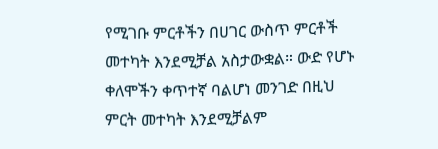የሚገቡ ምርቶችን በሀገር ውስጥ ምርቶች መተካት እንደሚቻል አስታውቋል። ውድ የሆኑ ቀለሞችን ቀጥተኛ ባልሆነ መንገድ በዚህ ምርት መተካት እንደሚቻልም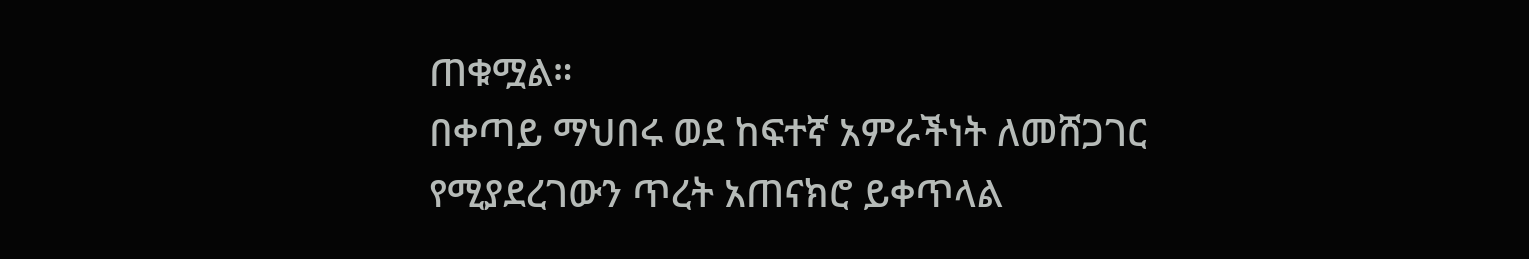ጠቁሟል።
በቀጣይ ማህበሩ ወደ ከፍተኛ አምራችነት ለመሸጋገር የሚያደረገውን ጥረት አጠናክሮ ይቀጥላል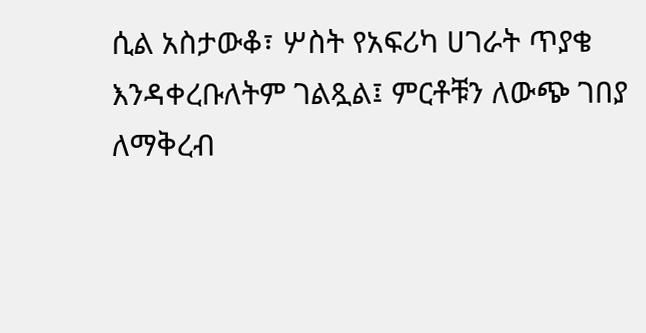ሲል አስታውቆ፣ ሦስት የአፍሪካ ሀገራት ጥያቄ እንዳቀረቡለትም ገልጿል፤ ምርቶቹን ለውጭ ገበያ ለማቅረብ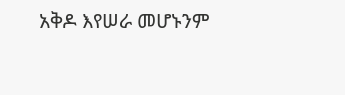አቅዶ እየሠራ መሆኑንም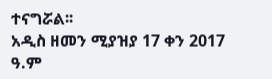ተናግሯል፡፡
አዲስ ዘመን ሚያዝያ 17 ቀን 2017 ዓ.ም